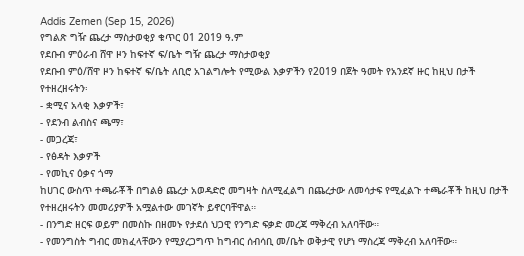Addis Zemen (Sep 15, 2026)
የግልጽ ግዥ ጨረታ ማስታወቂያ ቁጥር 01 2019 ዓ.ም
የደቡብ ምዕራብ ሸዋ ዞን ከፍተኛ ፍ/ቤት ግዥ ጨረታ ማስታወቂያ
የደቡብ ምዕ/ሸዋ ዞን ከፍተኛ ፍ/ቤት ለቢሮ አገልግሎት የሚውል እቃዎችን የ2019 በጀት ዓመት የአንደኛ ዙር ከዚህ በታች የተዘረዘሩትን፡
- ቋሚና አላቂ እቃዎች፣
- የደንብ ልብስና ጫማ፣
- መጋረጃ፣
- የፅዳት እቃዎች
- የመኪና ዕቃና ጎማ
ከሀገር ውስጥ ተጫራቾች በግልፅ ጨረታ አወዳድሮ መግዛት ስለሚፈልግ በጨረታው ለመሳታፍ የሚፈልጉ ተጫራቾች ከዚህ በታች የተዘረዘሩትን መመሪያዎች አሟልተው መገኛት ይኖርባቸዋል።
- በንግድ ዘርፍ ወይም በመስኩ በዘመኑ የታደሰ ህጋዊ የንግድ ፍቃድ መረጃ ማቅረብ አለባቸው።
- የመንግስት ግብር መክፈላቸውን የሚያረጋግጥ ከግብር ሰብሳቢ መ/ቤት ወቅታዊ የሆነ ማስረጃ ማቅረብ አለባቸው።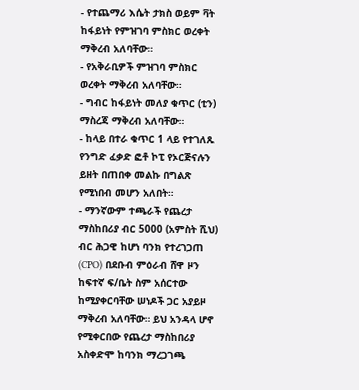- የተጨማሪ እሴት ታክስ ወይም ቫት ከፋይነት የምዝገባ ምስክር ወረቀት ማቅረብ አለባቸው።
- የአቅራቢዎች ምዝገባ ምስክር ወረቀት ማቅረብ አለባቸው።
- ግብር ከፋይነት መለያ ቁጥር (ቲን) ማስረጃ ማቅረብ አለባቸው።
- ከላይ በተራ ቁጥር 1 ላይ የተገለጹ የንግድ ፈቃድ ፎቶ ኮፒ የኦርጅናሉን ይዘት በጠበቀ መልኩ በግልጽ የሚነበብ መሆን አለበት።
- ማንኛውም ተጫራች የጨረታ ማስከበሪያ ብር 5000 (አምስት ሺህ) ብር ሕጋዊ ከሆነ ባንክ የተረገጋጠ (CPO) በደቡብ ምዕራብ ሸዋ ዞን ከፍተኛ ፍ/ቤት ስም አሰርተው ከሚያቀርባቸው ሠነዶች ጋር አያይዞ ማቅረብ አለባቸው። ይህ አንዳላ ሆኖ የሚቀርበው የጨረታ ማስከበሪያ አስቀድሞ ከባንክ ማረጋገጫ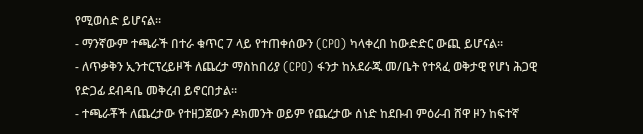የሚወሰድ ይሆናል።
- ማንኛውም ተጫራች በተራ ቁጥር 7 ላይ የተጠቀሰውን (CPO) ካላቀረበ ከውድድር ውጪ ይሆናል።
- ለጥቃቅን ኢንተርፕረይዞች ለጨረታ ማስከበሪያ (CPO) ፋንታ ከአደራጁ መ/ቤት የተጻፈ ወቅታዊ የሆነ ሕጋዊ የድጋፊ ደብዳቤ መቅረብ ይኖርበታል።
- ተጫራቾች ለጨረታው የተዘጋጀውን ዶክመንት ወይም የጨረታው ሰነድ ከደቡብ ምዕራብ ሸዋ ዞን ከፍተኛ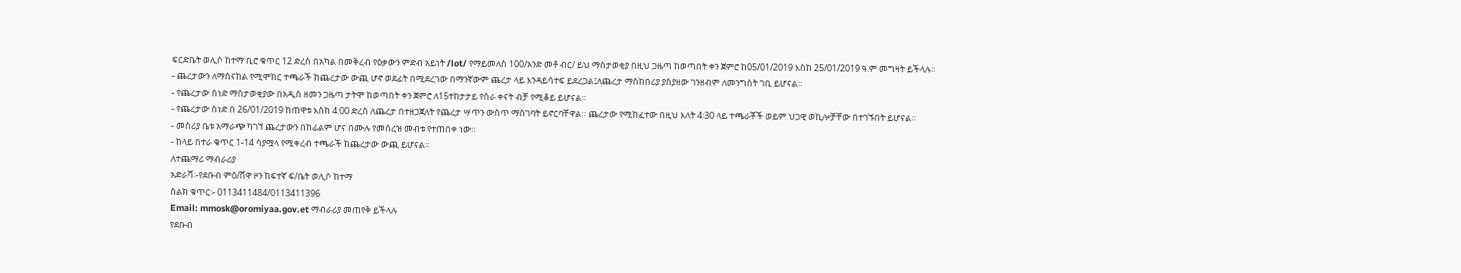ፍርድቤት ወሊሶ ከተማ ቢሮ ቁጥር 12 ድረስ በአካል በመቅረብ የዕቃውን ምድብ አይነት /lot/ የማይመለስ 100/አንድ መቶ ብር/ ይህ ማስታወቂያ በዚህ ጋዜጣ ከወጣበት ቀን ጀምሮ ከ05/01/2019 እስከ 25/01/2019 ዓ.ም መግዛት ይችላሉ።
- ጨረታውን ለማሰናከል የሚሞከር ተጫራች ከጨረታው ውጪ ሆኖ ወደፊት በሚደረገው በማንኛውም ጨረታ ላይ እንዳይሳተፍ ይደረጋል፤ለጨረታ ማስከበሪያ ያስያዘው ገንዘብም ለመንግስት ገቢ ይሆናል።
- የጨረታው ሰነድ ማስታወቂያው በአዲስ ዘመን ጋዜጣ ታትሞ ከወጣበት ቀን ጀምሮ ለ15ተከታታይ የስራ ቀናት ብቻ የሚቆይ ይሆናል።
- የጨረታው ሰነድ በ 26/01/2019 ከጠዋቱ እስከ 4:00 ድረስ ለጨረታ በተዘጋጀለት የጨረታ ሣጥን ውስጥ ማስገባት ይኖርባቸዋል። ጨረታው የሚከፈተው በዚህ እለት 4፡30 ላይ ተጫራቾች ወይም ህጋዊ ወኪሎቻቸው በተገኙበት ይሆናል።
- መስሪያ ቤቱ አማራጭ ካገኘ ጨረታውን በከፊልም ሆና በሙሉ የመሰረዝ መብቱ የተጠበቀ ነው።
- ከላይ በተራ ቁጥር 1-14 ሳያሟላ የሚቀረብ ተጫራች ከጨረታው ውጪ ይሆናል።
ለተጨማሪ ማብራሪያ
አድራሻ፡-የደቡብ ምዕ/ሸዋ ዞን ከፍተኛ ፍ/ቤት ወሊሶ ከተማ
ስልክ ቁጥር፡- 0113411484/0113411396
Email: mmosk@oromiyaa.gov.et ማብራሪያ መጠየቅ ይችላሉ
የደቡብ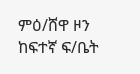ምዕ/ሸዋ ዞን ከፍተኛ ፍ/ቤት